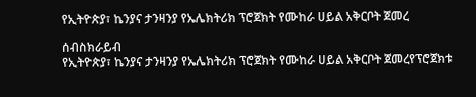የኢትዮጵያ፣ ኬንያና ታንዛንያ የኤሌክትሪክ ፕሮጀክት የሙከራ ሀይል አቅርቦት ጀመረ

ሰብስክራይብ
የኢትዮጵያ፣ ኬንያና ታንዛንያ የኤሌክትሪክ ፕሮጀክት የሙከራ ሀይል አቅርቦት ጀመረየፕሮጀክቱ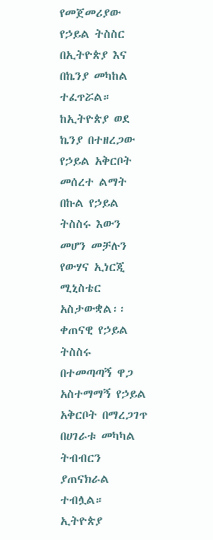የመጀመሪያው የኃይል ትስስር በኢትዮጵያ እና በኬንያ መካከል ተፈጥሯል። ከኢትዮጵያ ወደ ኬንያ በተዘረጋው የኃይል አቅርቦት መሰረተ ልማት በኩል የኃይል ትስስሩ እውን መሆን መቻሉን የውሃና ኢነርጂ ሚኒስቴር አስታውቋል፡፡ ቀጠናዊ የኃይል ትስስሩ በተመጣጣኝ ዋጋ አስተማማኝ የኃይል አቅርቦት በማረጋገጥ በሀገራቱ መካካል ትብብርን ያጠናክራል ተብሏል። ኢትዮጵያ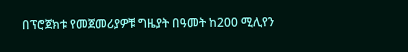በፕሮጀክቱ የመጀመሪያዎቹ ግዜያት በዓመት ከ200 ሚሊየን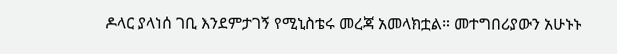ዶላር ያላነሰ ገቢ እንደምታገኝ የሚኒስቴሩ መረጃ አመላክቷል። መተግበሪያውን አሁኑኑ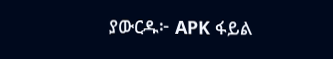ያውርዱ፦ APK ፋይል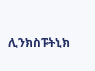ሊንክስፑትኒክ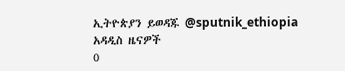ኢትዮጵያን ይወዳጁ @sputnik_ethiopia
አዳዲስ ዜናዎች
0